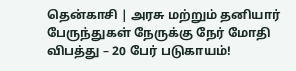தென்காசி | அரசு மற்றும் தனியார் பேருந்துகள் நேருக்கு நேர் மோதி விபத்து – 20 பேர் படுகாயம்!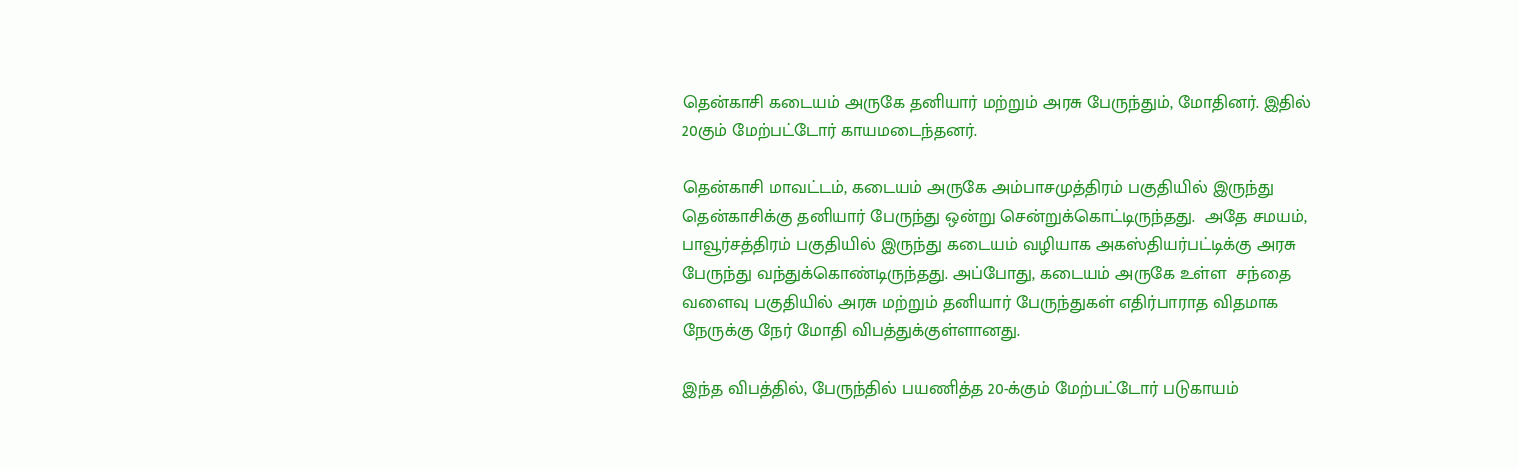தென்காசி கடையம் அருகே தனியார் மற்றும் அரசு பேருந்தும், மோதினர். இதில் 20கும் மேற்பட்டோர் காயமடைந்தனர்.

தென்காசி மாவட்டம், கடையம் அருகே அம்பாசமுத்திரம் பகுதியில் இருந்து தென்காசிக்கு தனியார் பேருந்து ஒன்று சென்றுக்கொட்டிருந்தது.  அதே சமயம், பாவூர்சத்திரம் பகுதியில் இருந்து கடையம் வழியாக அகஸ்தியர்பட்டிக்கு அரசு பேருந்து வந்துக்கொண்டிருந்தது. அப்போது, கடையம் அருகே உள்ள  சந்தை வளைவு பகுதியில் அரசு மற்றும் தனியார் பேருந்துகள் எதிர்பாராத விதமாக நேருக்கு நேர் மோதி விபத்துக்குள்ளானது.

இந்த விபத்தில், பேருந்தில் பயணித்த 20-க்கும் மேற்பட்டோர் படுகாயம்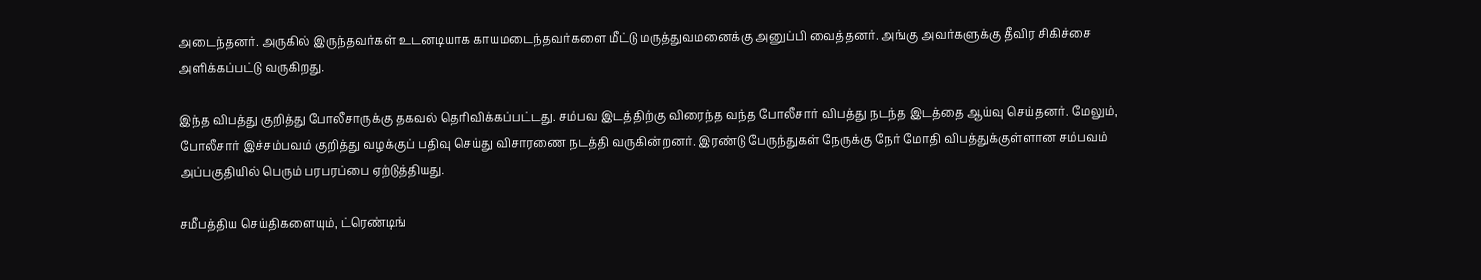அடைந்தனர். அருகில் இருந்தவர்கள் உடனடியாக காயமடைந்தவர்களை மீட்டு மருத்துவமனைக்கு அனுப்பி வைத்தனர். அங்கு அவர்களுக்கு தீவிர சிகிச்சை அளிக்கப்பட்டு வருகிறது.

இந்த விபத்து குறித்து போலீசாருக்கு தகவல் தெரிவிக்கப்பட்டது. சம்பவ இடத்திற்கு விரைந்த வந்த போலீசார் விபத்து நடந்த இடத்தை ஆய்வு செய்தனர். மேலும், போலீசார் இச்சம்பவம் குறித்து வழக்குப் பதிவு செய்து விசாரணை நடத்தி வருகின்றனர். இரண்டு பேருந்துகள் நேருக்கு நேர் மோதி விபத்துக்குள்ளான சம்பவம் அப்பகுதியில் பெரும் பரபரப்பை ஏற்டுத்தியது.

சமீபத்திய செய்திகளையும், ட்ரெண்டிங்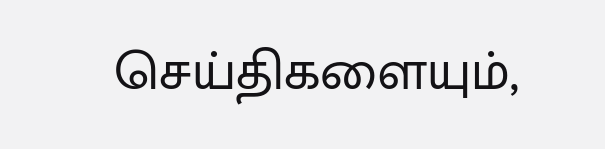செய்திகளையும்,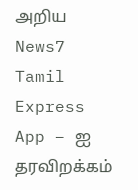அறிய News7 Tamil Express App – ஐ தரவிறக்கம்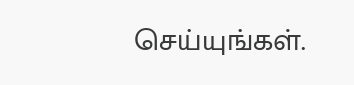செய்யுங்கள்.